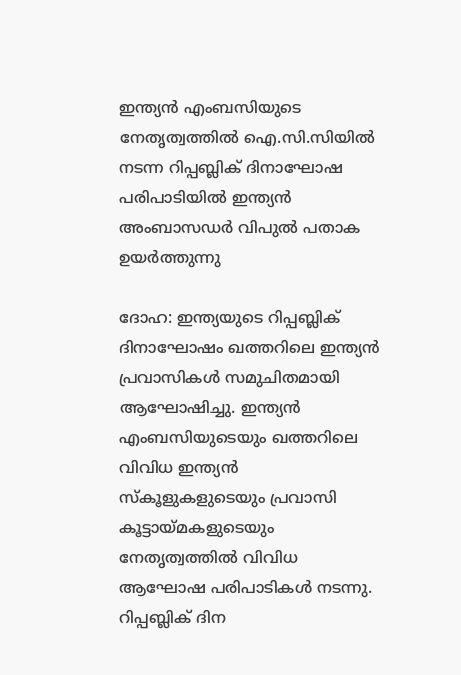ഇന്ത്യൻ എംബസിയുടെ നേതൃത്വത്തിൽ ഐ.സി.സിയിൽ നടന്ന റിപ്പബ്ലിക് ദിനാഘോഷ പരിപാടിയിൽ ഇന്ത്യൻ അംബാസഡർ വിപുൽ പതാക ഉയർത്തുന്നു

ദോഹ: ഇന്ത്യയുടെ റിപ്പബ്ലിക് ദിനാഘോഷം ഖത്തറിലെ ഇന്ത്യൻ പ്രവാസികൾ സമുചിതമായി ആഘോഷിച്ചു. ഇന്ത്യൻ എംബസിയുടെയും ഖത്തറിലെ വിവിധ ഇന്ത്യൻ സ്കൂളുകളുടെയും പ്രവാസി കൂട്ടായ്മകളുടെയും നേതൃത്വത്തിൽ വിവിധ ആഘോഷ പരിപാടികൾ നടന്നു. റിപ്പബ്ലിക് ദിന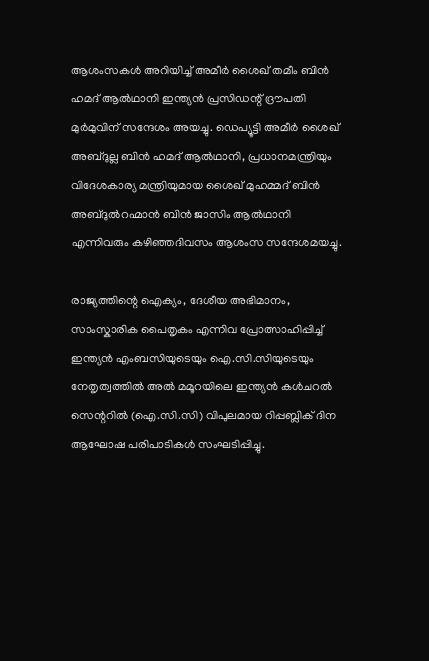ആശംസകൾ അറിയിച്ച് അമീർ ശൈഖ് തമീം ബിൻ ഹമദ് ആൽഥാനി ഇന്ത്യൻ പ്രസിഡന്റ് ദ്രൗപതി മുർമുവിന് സന്ദേശം അയച്ചു. ഡെപ്യൂട്ടി അമീർ ശൈഖ് അബ്ദുല്ല ബിൻ ഹമദ് ആൽഥാനി, പ്രധാനമന്ത്രിയും വിദേശകാര്യ മന്ത്രിയുമായ ശൈഖ് മുഹമ്മദ് ബിൻ അബ്ദുൽറഹ്മാൻ ബിൻ ജാസിം ആൽഥാനി എന്നിവരും കഴിഞ്ഞദിവസം ആശംസ സന്ദേശമയച്ചു.

രാജ്യത്തിന്റെ ഐക്യം, ദേശീയ അഭിമാനം, സാംസ്കാരിക പൈതൃകം എന്നിവ പ്രോത്സാഹിപ്പിച്ച് ഇന്ത്യൻ എംബസിയുടെയും ഐ.സി.സിയുടെയും നേതൃത്വത്തിൽ അൽ മമൂറയിലെ ഇന്ത്യൻ കൾചറൽ സെന്ററിൽ (ഐ.സി.സി) വിപുലമായ റിപ്പബ്ലിക് ദിന ആഘോഷ പരിപാടികൾ സംഘടിപ്പിച്ചു.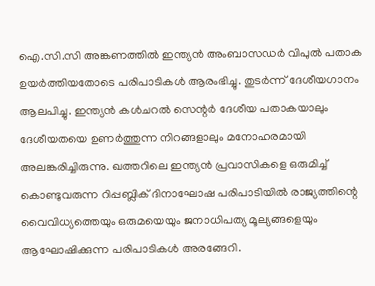ഐ.സി.സി അങ്കണത്തിൽ ഇന്ത്യൻ അംബാസഡർ വിപുൽ പതാക ഉയർത്തിയതോടെ പരിപാടികൾ ആരംഭിച്ചു. തുടർന്ന് ദേശീയഗാനം ആലപിച്ചു. ഇന്ത്യൻ കൾചറൽ സെന്റർ ദേശീയ പതാകയാലും ദേശീയതയെ ഉണർത്തുന്ന നിറങ്ങളാലും മനോഹരമായി അലങ്കരിച്ചിരുന്നു. ഖത്തറിലെ ഇന്ത്യൻ പ്രവാസികളെ ഒരുമിച്ച് കൊണ്ടുവരുന്ന റിപ്പബ്ലിക് ദിനാഘോഷ പരിപാടിയിൽ രാജ്യത്തിന്റെ വൈവിധ്യത്തെയും ഒരുമയെയും ജനാധിപത്യ മൂല്യങ്ങളെയും ആഘോഷിക്കുന്ന പരിപാടികൾ അരങ്ങേറി.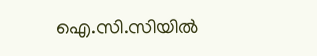ഐ.സി.സിയിൽ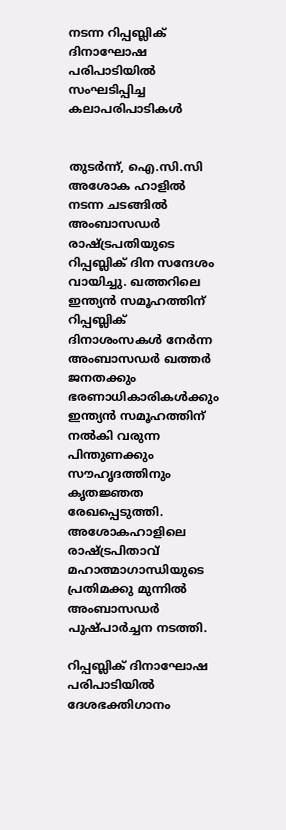നടന്ന റിപ്പബ്ലിക് ദിനാഘോഷ പരിപാടിയിൽ സംഘടിപ്പിച്ച കലാപരിപാടികൾ


തുടർന്ന്, ഐ.സി.സി അശോക ഹാളിൽ നടന്ന ചടങ്ങിൽ അംബാസഡർ രാഷ്ട്രപതിയുടെ റിപ്പബ്ലിക് ദിന സന്ദേശം വായിച്ചു. ഖത്തറിലെ ഇന്ത്യൻ സമൂഹത്തിന് റിപ്പബ്ലിക് ദിനാശംസകൾ നേർന്ന അംബാസഡർ ഖത്തർ ജനതക്കും ഭരണാധികാരികൾക്കും ഇന്ത്യൻ സമൂഹത്തിന് നൽകി വരുന്ന പിന്തുണക്കും സൗഹൃദത്തിനും കൃതജ്ഞത രേഖപ്പെടുത്തി. അശോകഹാളിലെ രാഷ്ട്രപിതാവ് മഹാത്മാഗാന്ധിയുടെ പ്രതിമക്കു മുന്നിൽ അംബാസഡർ പുഷ്പാർച്ചന നടത്തി.

റിപ്പബ്ലിക് ദിനാഘോഷ പരിപാടിയിൽ ദേശഭക്തിഗാനം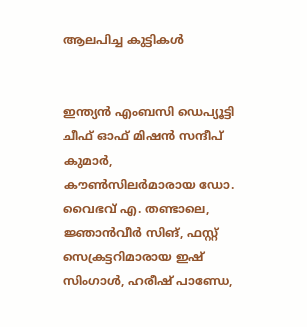ആലപിച്ച കുട്ടികൾ


ഇന്ത്യൻ എംബസി ഡെപ്യൂട്ടി ചീഫ് ഓഫ് മിഷൻ സന്ദീപ് കുമാർ, കൗൺസിലർമാരായ ഡോ. വൈഭവ് എ. തണ്ടാലെ, ജ്ഞാൻവീർ സിങ്, ഫസ്റ്റ് സെക്രട്ടറിമാരായ ഇഷ് സിംഗാൾ, ഹരീഷ് പാണ്ഡേ,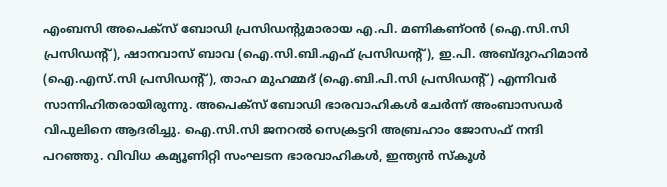എംബസി അപെക്സ് ബോഡി പ്രസിഡന്റുമാരായ എ.പി. മണികണ്ഠൻ (ഐ.സി.സി പ്രസിഡന്റ്), ഷാനവാസ് ബാവ (ഐ.സി.ബി.എഫ് പ്രസിഡന്റ്), ഇ.പി. അബ്ദുറഹിമാൻ (ഐ.എസ്.സി പ്രസിഡന്റ്), താഹ മുഹമ്മദ് (ഐ.ബി.പി.സി പ്രസിഡന്റ്) എന്നിവർ സാന്നിഹിതരായിരുന്നു. അപെക്സ് ബോഡി ഭാരവാഹികൾ ചേർന്ന് അംബാസഡർ വിപുലിനെ ആദരിച്ചു. ഐ.സി.സി ജനറൽ സെക്രട്ടറി അബ്രഹാം ജോസഫ് നന്ദി പറഞ്ഞു. വിവിധ കമ്യൂണിറ്റി സംഘടന ഭാരവാഹികൾ, ഇന്ത്യൻ സ്കൂൾ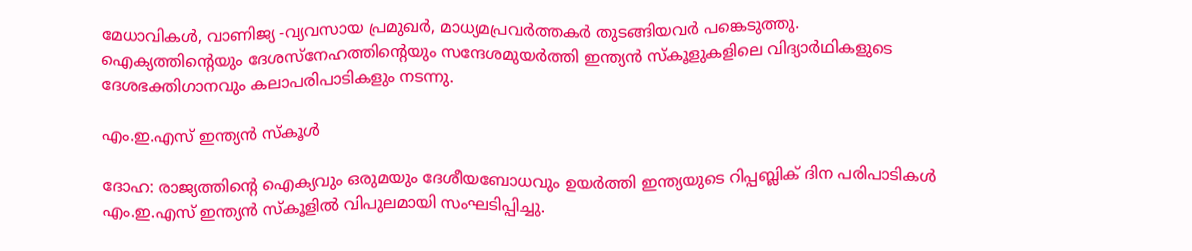മേധാവികൾ, വാണിജ്യ -വ്യവസായ പ്രമുഖർ, മാധ്യമപ്രവർത്തകർ തുടങ്ങിയവർ പങ്കെടുത്തു. ഐക്യത്തിന്റെയും ദേശസ്നേഹത്തിന്റെയും സന്ദേശമുയർത്തി ഇന്ത്യൻ സ്കൂളുകളിലെ വിദ്യാർഥികളുടെ ദേശഭക്തിഗാനവും കലാപരിപാടികളും നടന്നു.

എം.ഇ.എസ് ഇന്ത്യൻ സ്കൂൾ

ദോഹ: രാജ്യത്തിന്റെ ഐക്യവും ഒരുമയും ദേശീയബോധവും ഉയർത്തി ഇന്ത്യയുടെ റിപ്പബ്ലിക് ദിന പരിപാടികൾ എം.ഇ.എസ് ഇന്ത്യൻ സ്കൂളിൽ വിപുലമായി സംഘടിപ്പിച്ചു.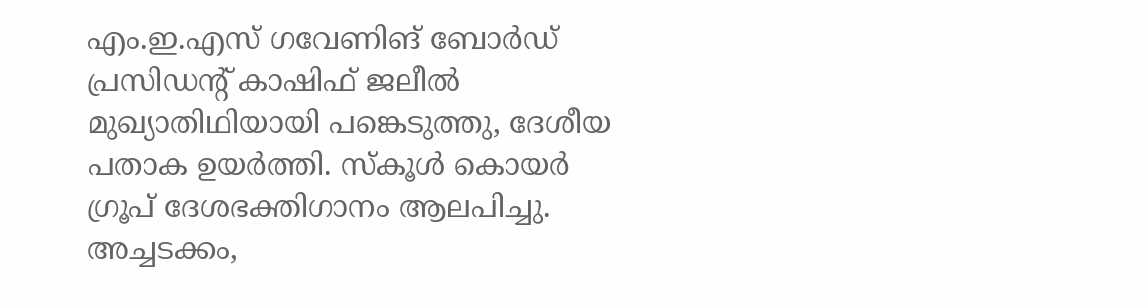എം.ഇ.എസ് ഗവേണിങ് ബോർഡ് പ്രസിഡന്റ് കാഷിഫ് ജലീൽ മുഖ്യാതിഥിയായി പങ്കെടുത്തു, ദേശീയ പതാക ഉയർത്തി. സ്കൂൾ കൊയർ ഗ്രൂപ് ദേശഭക്തിഗാനം ആലപിച്ചു. അച്ചടക്കം,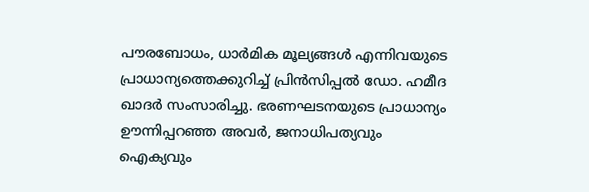പൗരബോധം, ധാർമിക മൂല്യങ്ങൾ എന്നിവയുടെ പ്രാധാന്യത്തെക്കുറിച്ച് പ്രിൻസിപ്പൽ ഡോ. ഹമീദ ഖാദർ സംസാരിച്ചു. ഭരണഘടനയുടെ പ്രാധാന്യം ഊന്നിപ്പറഞ്ഞ അവർ, ജനാധിപത്യവും ഐക്യവും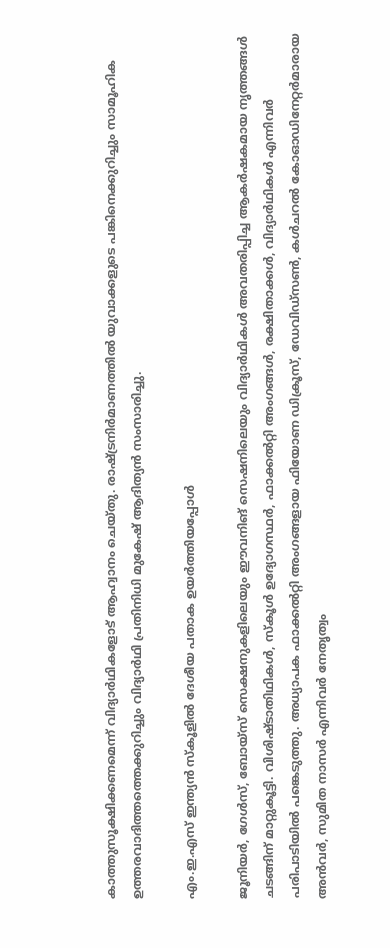കാത്തുസൂക്ഷിക്കണമെന്ന് വിദ്യാർഥികളോട് ആഹ്വാനം ചെയ്തു. രാഷ്ട്രനിർമാണത്തിൽ യുവാക്കളുടെ പങ്കിനെക്കുറിച്ചും സാമൂഹിക ഉത്തരവാദിത്തത്തെക്കുറിച്ചും വിദ്യാർഥി പ്രതിനിധി മുകേഷ് ആദിത്യൻ സംസാരിച്ചു.

എം.ഇ.എസ് ഇന്ത്യൻ സ്കൂളിൽ ദേശീയ പതാക ഉയർത്തിയപ്പോൾ

ജൂനിയർ, ഗേൾസ്, ബോയ്സ് സെക്ഷനുകളിലെയും ഈവനിങ് സെഷനിലെയും വിദ്യാർഥികൾ അവതരിപ്പിച്ച ആകർഷകമായ നൃത്തങ്ങൾ ചടങ്ങിന് മാറ്റുകൂട്ടി. വിശിഷ്ടാതിഥികൾ, സ്കൂൾ ഉദ്യോഗസ്ഥർ, ഫാക്കൽറ്റി അംഗങ്ങൾ, രക്ഷിതാക്കൾ, വിദ്യാർഥികൾ എന്നിവർ പരിപാടിയിൽ പങ്കെടുത്തു. അധ്യാപക ഫാക്കൽറ്റി അംഗങ്ങളായ ഫിയോണ ഡിക്രൂസ്, ഡേവിഡ്‌സൺ, കൾചറൽ കോഓഡിനേറ്റർമാരായ അൻവർ, സുമിത നാസർ എന്നിവർ നേതൃത്വം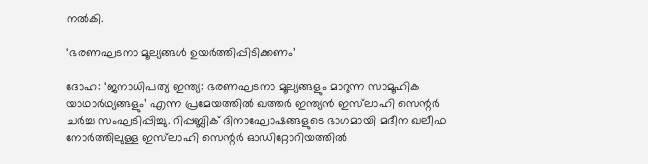നൽകി.

‘ഭരണഘടനാ മൂല്യങ്ങൾ ഉയർത്തിപ്പിടിക്കണം’

ദോഹ: ‘ജനാധിപത്യ ഇന്ത്യ: ഭരണഘടനാ മൂല്യങ്ങളും മാറുന്ന സാമൂഹിക യാഥാർഥ്യങ്ങളും’ എന്ന പ്രമേയത്തിൽ ഖത്തർ ഇന്ത്യൻ ഇസ്‌ലാഹി സെന്റർ ചർച്ച സംഘടിപ്പിച്ചു. റിപ്പബ്ലിക് ദിനാഘോഷങ്ങളുടെ ഭാഗമായി മദീന ഖലീഫ നോർത്തിലുള്ള ഇസ്‌ലാഹി സെന്റർ ഓഡിറ്റോറിയത്തിൽ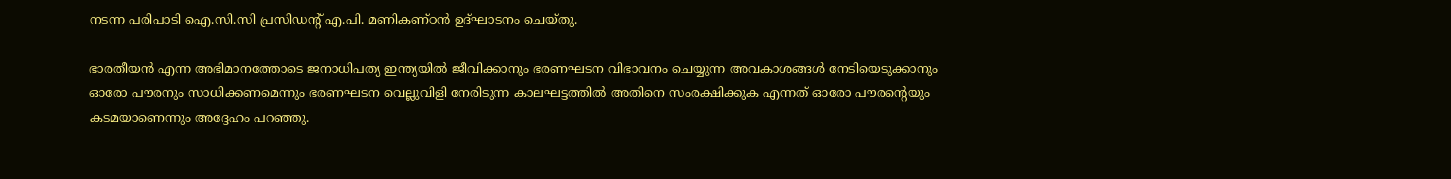നടന്ന പരിപാടി ഐ.സി.സി പ്രസിഡന്റ് എ.പി. മണികണ്ഠൻ ഉദ്ഘാടനം ചെയ്തു.

ഭാരതീയൻ എന്ന അഭിമാനത്തോടെ ജനാധിപത്യ ഇന്ത്യയിൽ ജീവിക്കാനും ഭരണഘടന വിഭാവനം ചെയ്യുന്ന അവകാശങ്ങൾ നേടിയെടുക്കാനും ഓരോ പൗരനും സാധിക്കണമെന്നും ഭരണഘടന വെല്ലുവിളി നേരിടുന്ന കാലഘട്ടത്തിൽ അതിനെ സംരക്ഷിക്കുക എന്നത് ഓരോ പൗരന്റെയും കടമയാണെന്നും അദ്ദേഹം പറഞ്ഞു.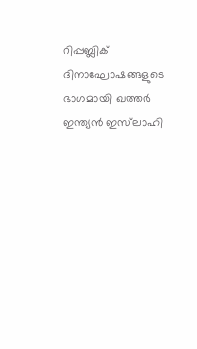റിപ്പബ്ലിക് ദിനാഘോഷങ്ങളുടെ ഭാഗമായി ഖത്തർ ഇന്ത്യൻ ഇസ്‌ലാഹി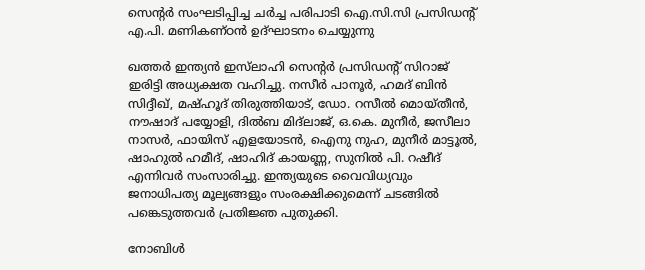സെന്റർ സംഘടിപ്പിച്ച ചർച്ച പരിപാടി ഐ.സി.സി പ്രസിഡന്റ് എ.പി. മണികണ്ഠൻ ഉദ്ഘാടനം ചെയ്യുന്നു

ഖത്തർ ഇന്ത്യൻ ഇസ്‌ലാഹി സെന്റർ പ്രസിഡന്റ് സിറാജ് ഇരിട്ടി അധ്യക്ഷത വഹിച്ചു. നസീർ പാനൂർ, ഹമദ്‌ ബിൻ സിദ്ദീഖ്‌, മഷ്‌ഹൂദ്‌ തിരുത്തിയാട്‌, ഡോ. റസീൽ മൊയ്‌തീൻ, നൗഷാദ് പയ്യോളി, ദിൽബ മിദ്‌ലാജ്, ഒ.കെ. മുനീർ, ജസീലാ നാസർ, ഫായിസ് എളയോടൻ, ഐനു നുഹ, മുനീർ മാട്ടൂൽ, ഷാഹുൽ ഹമീദ്, ഷാഹിദ് കായണ്ണ, സുനിൽ പി. റഷീദ്‌ എന്നിവർ സംസാരിച്ചു. ഇന്ത്യയുടെ വൈവിധ്യവും ജനാധിപത്യ മൂല്യങ്ങളും സംരക്ഷിക്കുമെന്ന് ചടങ്ങിൽ പങ്കെടുത്തവർ പ്രതിജ്ഞ പുതുക്കി.

നോബിൾ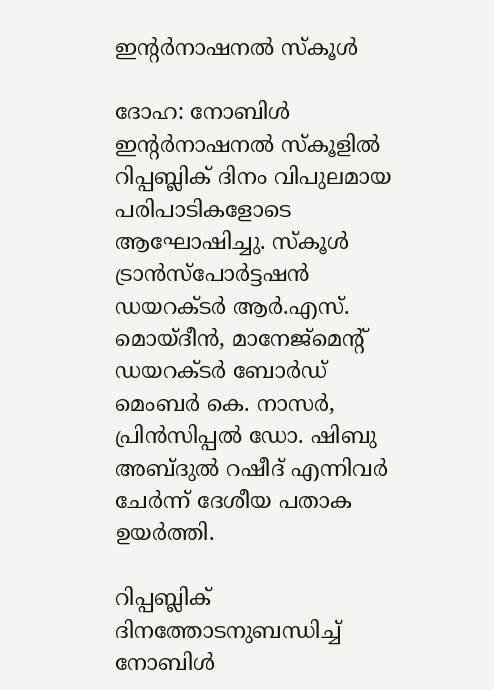ഇന്റർനാഷനൽ സ്കൂൾ

ദോഹ: നോബിൾ ഇന്റർനാഷനൽ സ്കൂളിൽ റിപ്പബ്ലിക് ദിനം വിപുലമായ പരിപാടികളോടെ ആഘോഷിച്ചു. സ്കൂൾ ട്രാൻസ്‌പോർട്ടഷൻ ഡയറക്ടർ ആർ.എസ്. മൊയ്‌ദീൻ, മാനേജ്മെന്റ് ഡയറക്ടർ ബോർഡ് മെംബർ കെ. നാസർ, പ്രിൻസിപ്പൽ ഡോ. ഷിബു അബ്ദുൽ റഷീദ് എന്നിവർ ചേർന്ന് ദേശീയ പതാക ഉയർത്തി.

റിപ്പബ്ലിക് ദിനത്തോടനുബന്ധിച്ച് നോബിൾ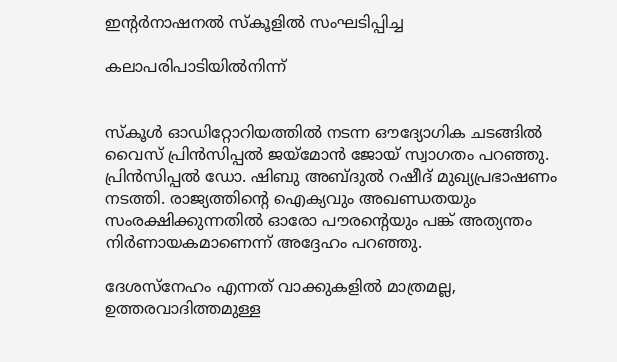ഇന്റർനാഷനൽ സ്കൂളിൽ സംഘടിപ്പിച്ച

കലാപരിപാടിയിൽനിന്ന്


സ്കൂൾ ഓഡിറ്റോറിയത്തിൽ നടന്ന ഔദ്യോഗിക ചടങ്ങിൽ വൈസ് പ്രിൻസിപ്പൽ ജയ്‌മോൻ ജോയ് സ്വാഗതം പറഞ്ഞു. പ്രിൻസിപ്പൽ ഡോ. ഷിബു അബ്ദുൽ റഷീദ് മുഖ്യപ്രഭാഷണം നടത്തി. രാജ്യത്തിന്റെ ഐക്യവും അഖണ്ഡതയും സംരക്ഷിക്കുന്നതിൽ ഓരോ പൗരന്റെയും പങ്ക് അത്യന്തം നിർണായകമാണെന്ന് അദ്ദേഹം പറഞ്ഞു.

ദേശസ്നേഹം എന്നത് വാക്കുകളിൽ മാത്രമല്ല, ഉത്തരവാദിത്തമുള്ള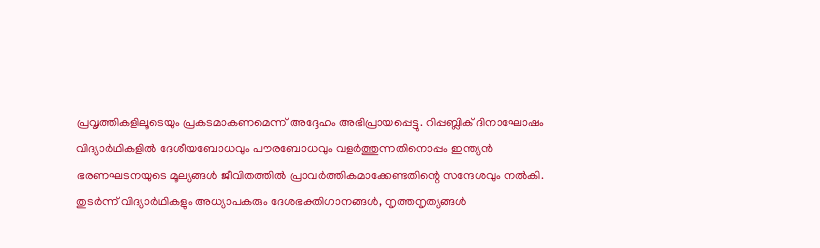പ്രവൃത്തികളിലൂടെയും പ്രകടമാകണമെന്ന് അദ്ദേഹം അഭിപ്രായപ്പെട്ടു. റിപ്പബ്ലിക് ദിനാഘോഷം വിദ്യാർഥികളിൽ ദേശീയബോധവും പൗരബോധവും വളർത്തുന്നതിനൊപ്പം ഇന്ത്യൻ ഭരണഘടനയുടെ മൂല്യങ്ങൾ ജീവിതത്തിൽ പ്രാവർത്തികമാക്കേണ്ടതിന്റെ സന്ദേശവും നൽകി. തുടർന്ന് വിദ്യാർഥികളും അധ്യാപകരും ദേശഭക്തിഗാനങ്ങൾ, നൃത്തനൃത്യങ്ങൾ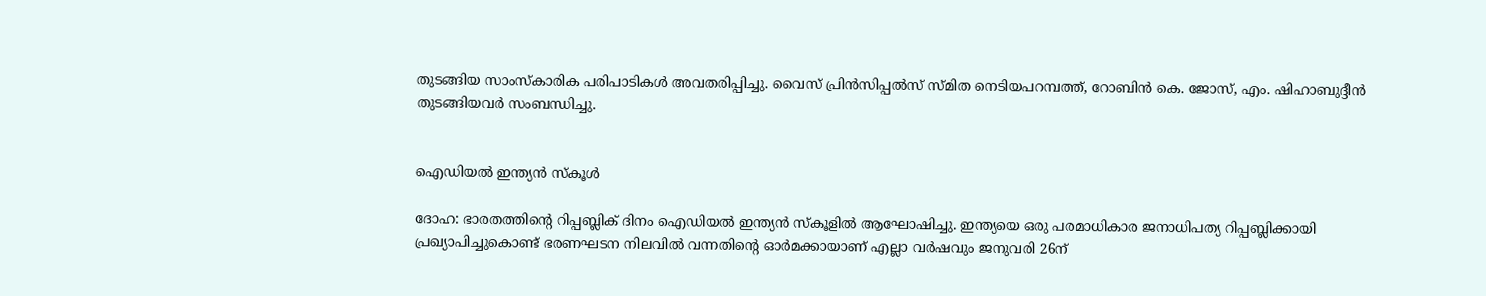തുടങ്ങിയ സാംസ്കാരിക പരിപാടികൾ അവതരിപ്പിച്ചു. വൈസ് പ്രിൻസിപ്പൽസ് സ്മിത നെടിയപറമ്പത്ത്, റോബിൻ കെ. ജോസ്, എം. ഷിഹാബുദ്ദീൻ തുടങ്ങിയവർ സംബന്ധിച്ചു.


ഐഡിയൽ ഇന്ത്യൻ സ്കൂൾ

ദോഹ: ഭാരതത്തിന്റെ റിപ്പബ്ലിക് ദിനം ഐഡിയൽ ഇന്ത്യൻ സ്കൂളിൽ ആഘോഷിച്ചു. ഇന്ത്യയെ ഒരു പരമാധികാര ജനാധിപത്യ റിപ്പബ്ലിക്കായി പ്രഖ്യാപിച്ചുകൊണ്ട് ഭരണഘടന നിലവിൽ വന്നതിന്റെ ഓർമക്കായാണ് എല്ലാ വർഷവും ജനുവരി 26ന്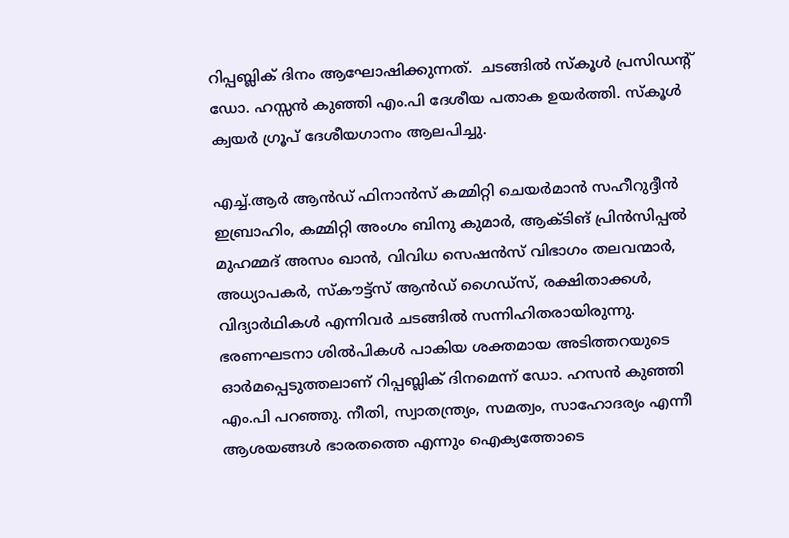റിപ്പബ്ലിക് ദിനം ആഘോഷിക്കുന്നത്.  ചടങ്ങിൽ സ്കൂൾ പ്രസിഡന്റ് ഡോ. ഹസ്സൻ കുഞ്ഞി എം.പി ദേശീയ പതാക ഉയർത്തി. സ്കൂൾ ക്വയർ ഗ്രൂപ് ദേശീയഗാനം ആലപിച്ചു.

എച്ച്.ആർ ആൻഡ് ഫിനാൻസ് കമ്മിറ്റി ചെയർമാൻ സഹീറുദ്ദീൻ ഇബ്രാഹിം, കമ്മിറ്റി അംഗം ബിനു കുമാർ, ആക്ടിങ് പ്രിൻസിപ്പൽ മുഹമ്മദ് അസം ഖാൻ, വിവിധ സെഷൻസ് വിഭാഗം തലവന്മാർ, അധ്യാപകർ, സ്കൗട്ട്സ് ആൻഡ് ഗൈഡ്സ്, രക്ഷിതാക്കൾ, വിദ്യാർഥികൾ എന്നിവർ ചടങ്ങിൽ സന്നിഹിതരായിരുന്നു. ഭരണഘടനാ ശിൽപികൾ പാകിയ ശക്തമായ അടിത്തറയുടെ ഓർമപ്പെടുത്തലാണ് റിപ്പബ്ലിക് ദിനമെന്ന് ഡോ. ഹസൻ കുഞ്ഞി എം.പി പറഞ്ഞു. നീതി, സ്വാതന്ത്ര്യം, സമത്വം, സാഹോദര്യം എന്നീ ആശയങ്ങൾ ഭാരതത്തെ എന്നും ഐക്യത്തോടെ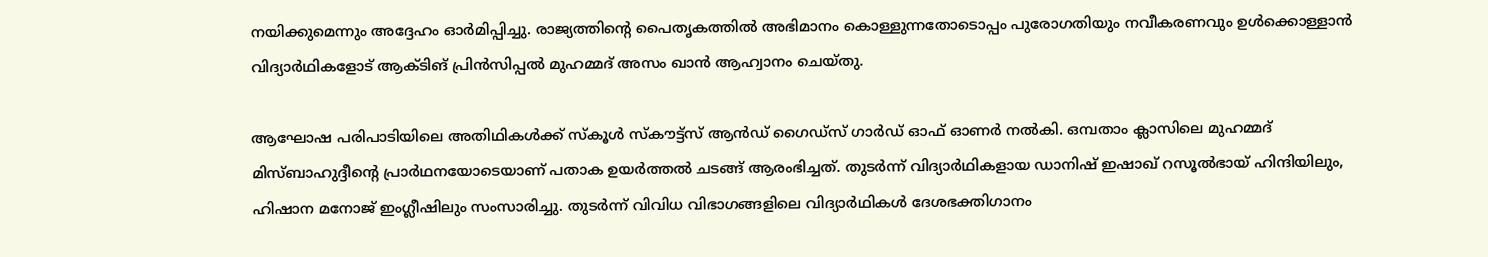നയിക്കുമെന്നും അദ്ദേഹം ഓർമിപ്പിച്ചു. രാജ്യത്തിന്റെ പൈതൃകത്തിൽ അഭിമാനം കൊള്ളുന്നതോടൊപ്പം പുരോഗതിയും നവീകരണവും ഉൾക്കൊള്ളാൻ വിദ്യാർഥികളോട് ആക്ടിങ് പ്രിൻസിപ്പൽ മുഹമ്മദ് അസം ഖാൻ ആഹ്വാനം ചെയ്തു.

ആഘോഷ പരിപാടിയിലെ അതിഥികൾക്ക് സ്കൂൾ സ്കൗട്ട്സ് ആൻഡ് ഗൈഡ്സ് ഗാർഡ് ഓഫ് ഓണർ നൽകി. ഒമ്പതാം ക്ലാസിലെ മുഹമ്മദ് മിസ്ബാഹുദ്ദീന്റെ പ്രാർഥനയോടെയാണ് പതാക ഉയർത്തൽ ചടങ്ങ് ആരംഭിച്ചത്. തുടർന്ന് വിദ്യാർഥികളായ ഡാനിഷ് ഇഷാഖ് റസൂൽഭായ് ഹിന്ദിയിലും, ഹിഷാന മനോജ് ഇംഗ്ലീഷിലും സംസാരിച്ചു. തുടർന്ന് വിവിധ വിഭാഗങ്ങളിലെ വിദ്യാർഥികൾ ദേശഭക്തിഗാനം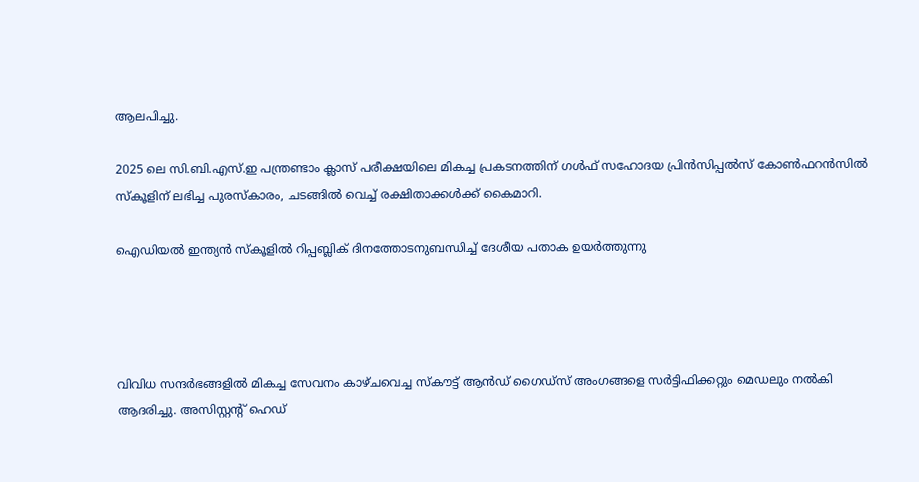ആലപിച്ചു.

2025 ലെ സി.ബി.എസ്.ഇ പന്ത്രണ്ടാം ക്ലാസ് പരീക്ഷയിലെ മികച്ച പ്രകടനത്തിന് ഗൾഫ് സഹോദയ പ്രിൻസിപ്പൽസ് കോൺഫറൻസിൽ സ്കൂളിന് ലഭിച്ച പുരസ്കാരം, ചടങ്ങിൽ വെച്ച് രക്ഷിതാക്കൾക്ക് കൈമാറി.

ഐഡിയൽ ഇന്ത്യൻ സ്കൂളിൽ റിപ്പബ്ലിക് ദിനത്തോടനുബന്ധിച്ച് ദേശീയ പതാക ഉയർത്തുന്നു




വിവിധ സന്ദർഭങ്ങളിൽ മികച്ച സേവനം കാഴ്ചവെച്ച സ്കൗട്ട് ആൻഡ് ഗൈഡ്സ് അംഗങ്ങളെ സർട്ടിഫിക്കറ്റും മെഡലും നൽകി ആദരിച്ചു. അസിസ്റ്റന്റ് ഹെഡ്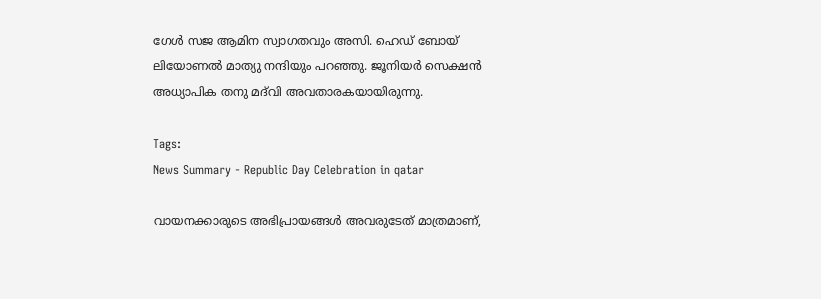ഗേൾ സജ ആമിന സ്വാഗതവും അസി. ഹെഡ് ബോയ് ലിയോണൽ മാത്യു നന്ദിയും പറഞ്ഞു. ജൂനിയർ സെക്ഷൻ അധ്യാപിക തനു മദ്‌വി അവതാരകയായിരുന്നു.

Tags:
News Summary - Republic Day Celebration in qatar

വായനക്കാരുടെ അഭിപ്രായങ്ങള്‍ അവരുടേത് മാത്രമാണ്,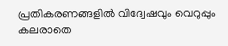പ്രതികരണങ്ങളിൽ വിദ്വേഷവും വെറുപ്പും കലരാതെ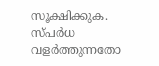സൂക്ഷിക്കുക. സ്പർധ വളർത്തുന്നതോ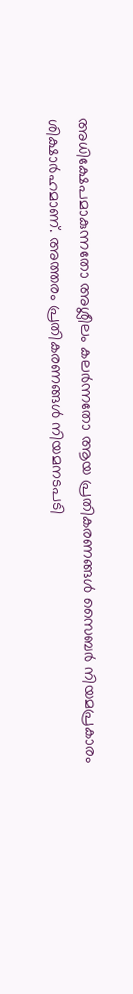അധിക്ഷേപമാകുന്നതോ അശ്ലീലം കലർന്നതോ ആയ പ്രതികരണങ്ങൾ സൈബർ നിയമപ്രകാരം ശിക്ഷാർഹമാണ്. അത്തരം പ്രതികരണങ്ങൾ നിയമനടപടി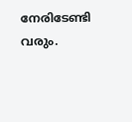നേരിടേണ്ടി വരും.